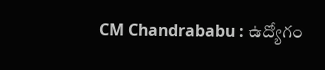CM Chandrababu : ఉద్యోగం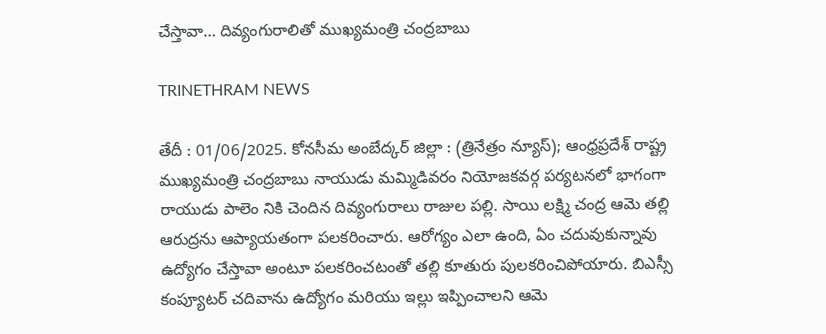చేస్తావా… దివ్యంగురాలితో ముఖ్యమంత్రి చంద్రబాబు

TRINETHRAM NEWS

తేదీ : 01/06/2025. కోనసీమ అంబేద్కర్ జిల్లా : (త్రినేత్రం న్యూస్); ఆంధ్రప్రదేశ్ రాష్ట్ర ముఖ్యమంత్రి చంద్రబాబు నాయుడు మమ్మిడివరం నియోజకవర్గ పర్యటనలో భాగంగా రాయుడు పాలెం నికి చెందిన దివ్యంగురాలు రాజుల పల్లి. సాయి లక్ష్మి చంద్ర ఆమె తల్లి ఆరుద్రను ఆప్యాయతంగా పలకరించారు. ఆరోగ్యం ఎలా ఉంది, ఏం చదువుకున్నావు ఉద్యోగం చేస్తావా అంటూ పలకరించటంతో తల్లి కూతురు పులకరించిపోయారు. బిఎస్సీ కంప్యూటర్ చదివాను ఉద్యోగం మరియు ఇల్లు ఇప్పించాలని ఆమె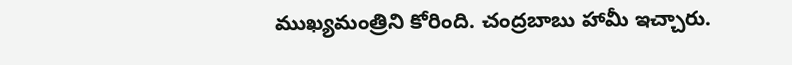ముఖ్యమంత్రిని కోరింది. చంద్రబాబు హామీ ఇచ్చారు.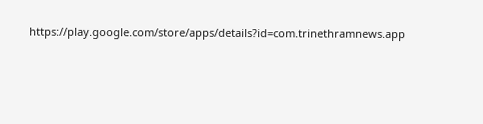https://play.google.com/store/apps/details?id=com.trinethramnews.app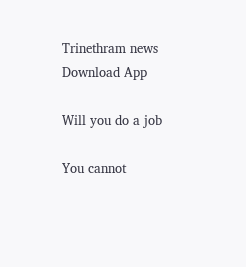Trinethram news
Download App

Will you do a job

You cannot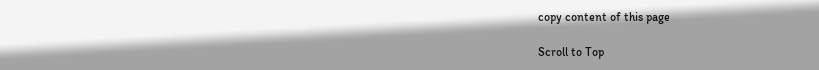copy content of this page

Scroll to Top